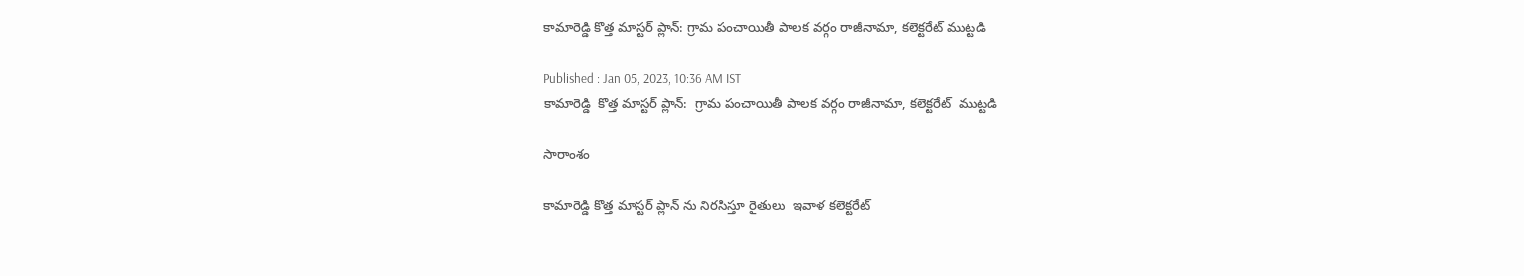కామారెడ్డి కొత్త మాస్టర్ ప్లాన్: గ్రామ పంచాయితీ పాలక వర్గం రాజీనామా, కలెక్టరేట్ ముట్టడి

Published : Jan 05, 2023, 10:36 AM IST
కామారెడ్డి  కొత్త మాస్టర్ ప్లాన్:  గ్రామ పంచాయితీ పాలక వర్గం రాజీనామా, కలెక్టరేట్  ముట్టడి

సారాంశం

కామారెడ్డి కొత్త మాస్టర్ ప్లాన్ ను నిరసిస్తూ రైతులు  ఇవాళ కలెక్టరేట్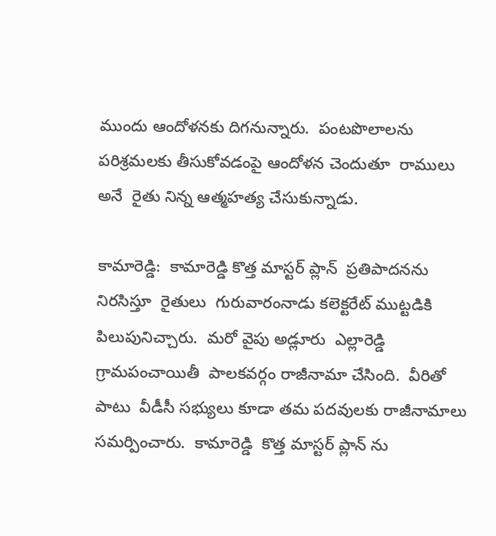ముందు ఆందోళనకు దిగనున్నారు.  పంటపొలాలను పరిశ్రమలకు తీసుకోవడంపై ఆందోళన చెందుతూ  రాములు అనే  రైతు నిన్న ఆత్మహత్య చేసుకున్నాడు.

కామారెడ్డి:  కామారెడ్డి కొత్త మాస్టర్ ప్లాన్  ప్రతిపాదనను నిరసిస్తూ  రైతులు  గురువారంనాడు కలెక్టరేట్ ముట్టడికి   పిలుపునిచ్చారు.  మరో వైపు అడ్లూరు  ఎల్లారెడ్డి గ్రామపంచాయితీ  పాలకవర్గం రాజీనామా చేసింది.  వీరితో పాటు  వీడీసీ సభ్యులు కూడా తమ పదవులకు రాజీనామాలు సమర్పించారు.  కామారెడ్డి  కొత్త మాస్టర్ ప్లాన్ ను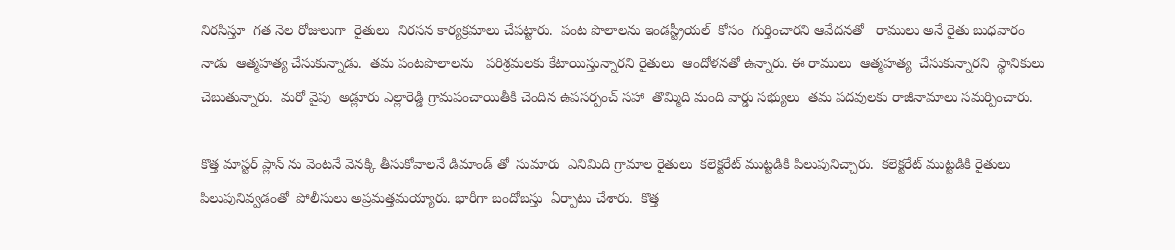నిరసిస్తూ  గత నెల రోజులుగా  రైతులు  నిరసన కార్యక్రమాలు చేపట్టారు.  పంట పొలాలను ఇండస్ట్రీయల్  కోసం  గుర్తించారని ఆవేదనతో   రాములు అనే రైతు బుధవారం నాడు  ఆత్మహత్య చేసుకున్నాడు.  తమ పంటపొలాలను   పరిశ్రమలకు కేటాయిస్తున్నారని రైతులు  ఆందోళనతో ఉన్నారు. ఈ రాములు  ఆత్మహత్య  చేసుకున్నారని  స్థానికులు  చెబుతున్నారు.  మరో వైపు  అడ్లూరు ఎల్లారెడ్డి గ్రామపంచాయితీకి చెందిన ఉపసర్పంచ్ సహా  తొమ్మిది మంది వార్డు సభ్యులు  తమ పదవులకు రాజీనామాలు సమర్పించారు.

కొత్త మాస్టర్ ప్లాన్ ను వెంటనే వెనక్కి తీసుకోవాలనే డిమాండ్ తో  సుమారు  ఎనిమిది గ్రామాల రైతులు  కలెక్టరేట్ ముట్టడికి పిలుపునిచ్చారు.  కలెక్టరేట్ ముట్టడికి రైతులు పిలుపునివ్వడంతో  పోలీసులు అప్రమత్తమయ్యారు. భారీగా బందోబస్తు  ఏర్పాటు చేశారు.  కొత్త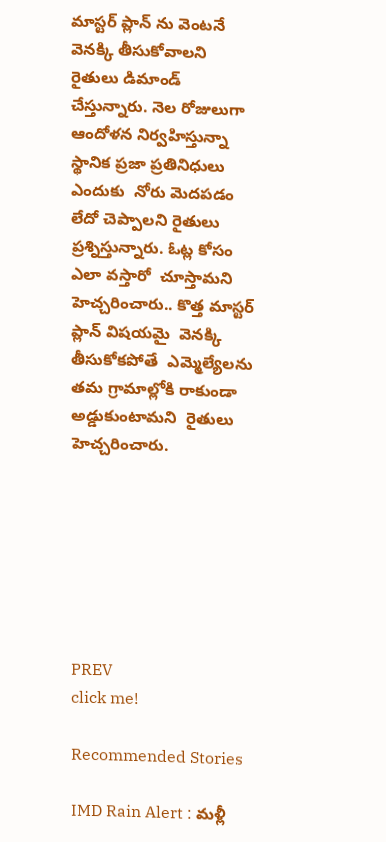మాస్టర్ ప్లాన్ ను వెంటనే వెనక్కి తీసుకోవాలని  రైతులు డిమాండ్  చేస్తున్నారు. నెల రోజులుగా  ఆందోళన నిర్వహిస్తున్నా  స్థానిక ప్రజా ప్రతినిధులు ఎందుకు  నోరు మెదపడం లేదో చెప్పాలని రైతులు ప్రశ్నిస్తున్నారు. ఓట్ల కోసం  ఎలా వస్తారో  చూస్తామని  హెచ్చరించారు.. కొత్త మాస్టర్  ప్లాన్ విషయమై  వెనక్కి తీసుకోకపోతే  ఎమ్మెల్యేలను  తమ గ్రామాల్లోకి రాకుండా  అడ్డుకుంటామని  రైతులు హెచ్చరించారు.







PREV
click me!

Recommended Stories

IMD Rain Alert : మళ్లీ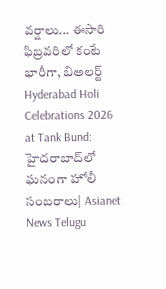వర్షాలు... ఈసారి ఫిబ్రవరిలో కంటే భారీగా, బిఅలర్ట్
Hyderabad Holi Celebrations 2026 at Tank Bund: హైదరాబాద్‌లో ఘనంగా హోలీ సంబరాలు| Asianet News Telugu